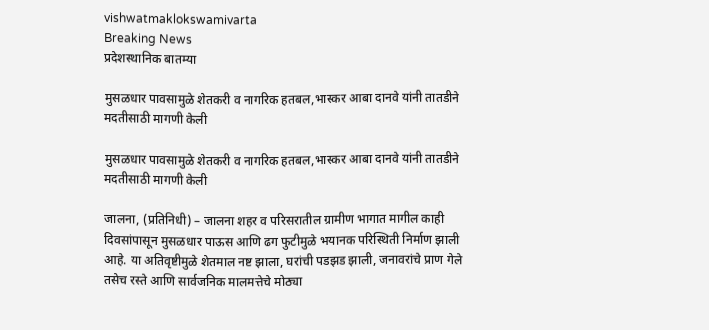vishwatmaklokswamivarta
Breaking News
प्रदेशस्थानिक बातम्या

मुसळधार पावसामुळे शेतकरी व नागरिक हतबल,भास्कर आबा दानवे यांनी तातडीने मदतीसाठी मागणी केली

मुसळधार पावसामुळे शेतकरी व नागरिक हतबल,भास्कर आबा दानवे यांनी तातडीने मदतीसाठी मागणी केली

जालना, (प्रतिनिधी) – जालना शहर व परिसरातील ग्रामीण भागात मागील काही दिवसांपासून मुसळधार पाऊस आणि ढग फुटीमुळे भयानक परिस्थिती निर्माण झाली आहे. या अतिवृष्टीमुळे शेतमाल नष्ट झाला, घरांची पडझड झाली, जनावरांचे प्राण गेले तसेच रस्ते आणि सार्वजनिक मालमत्तेचे मोठ्या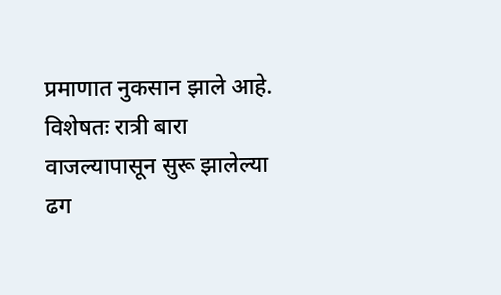प्रमाणात नुकसान झाले आहे. विशेषतः रात्री बारा वाजल्यापासून सुरू झालेल्या ढग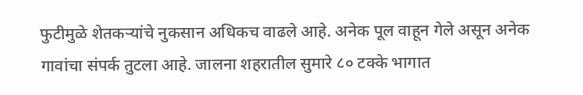फुटीमुळे शेतकर्‍यांचे नुकसान अधिकच वाढले आहे. अनेक पूल वाहून गेले असून अनेक गावांचा संपर्क तुटला आहे. जालना शहरातील सुमारे ८० टक्के भागात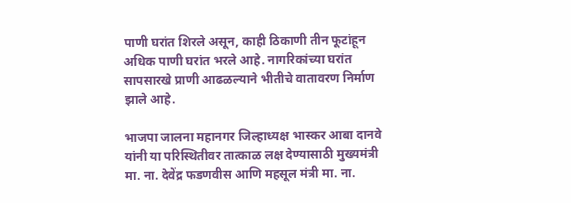पाणी घरांत शिरले असून, काही ठिकाणी तीन फूटांहून अधिक पाणी घरांत भरले आहे. नागरिकांच्या घरांत सापसारखे प्राणी आढळल्याने भीतीचे वातावरण निर्माण झाले आहे.

भाजपा जालना महानगर जिल्हाध्यक्ष भास्कर आबा दानवे यांनी या परिस्थितीवर तात्काळ लक्ष देण्यासाठी मुख्यमंत्री मा. ना. देवेंद्र फडणवीस आणि महसूल मंत्री मा. ना.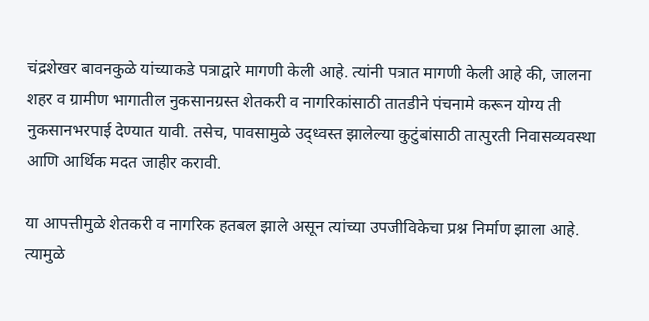चंद्रशेखर बावनकुळे यांच्याकडे पत्राद्वारे मागणी केली आहे. त्यांनी पत्रात मागणी केली आहे की, जालना शहर व ग्रामीण भागातील नुकसानग्रस्त शेतकरी व नागरिकांसाठी तातडीने पंचनामे करून योग्य ती नुकसानभरपाई देण्यात यावी. तसेच, पावसामुळे उद्ध्वस्त झालेल्या कुटुंबांसाठी तात्पुरती निवासव्यवस्था आणि आर्थिक मदत जाहीर करावी.

या आपत्तीमुळे शेतकरी व नागरिक हतबल झाले असून त्यांच्या उपजीविकेचा प्रश्न निर्माण झाला आहे. त्यामुळे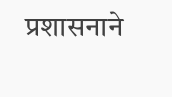प्रशासनाने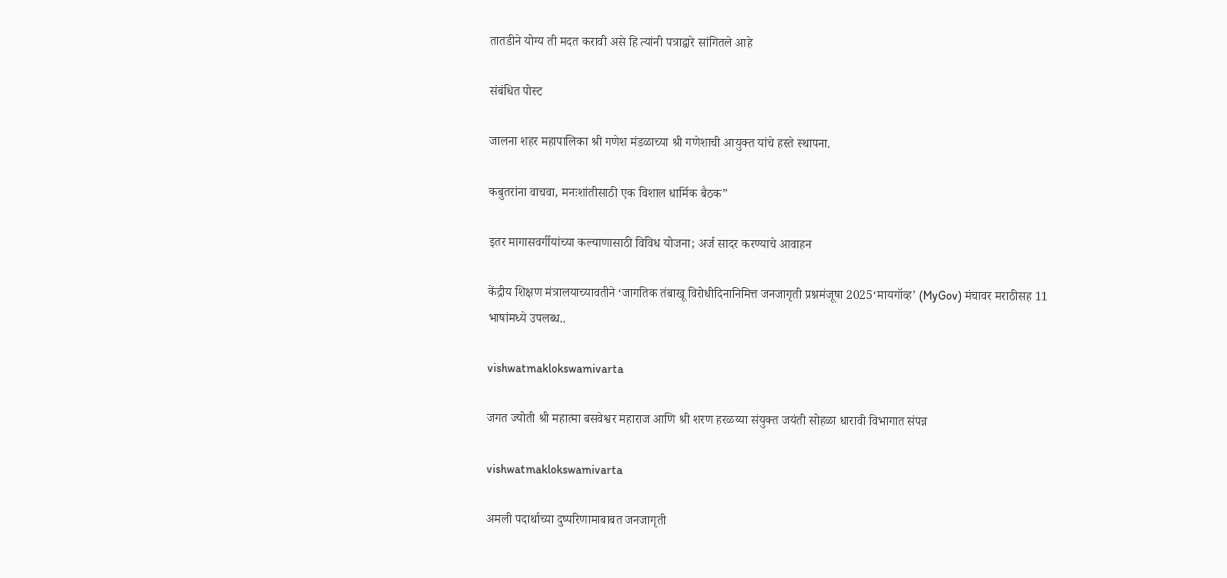तातडीने योग्य ती मदत करावी असे हि त्यांनी पत्राद्वारे सांगितले आहे

संबंधित पोस्ट

जालना शहर महापालिका श्री गणेश मंडळाच्या श्री गणेशाची आयुक्त यांचे हस्ते स्थापना.

कबुतरांना वाचवा, मनःशांतीसाठी एक विशाल धार्मिक बैठक”

इतर मागासवर्गीयांच्या कल्याणासाठी विविध योजना; अर्ज सादर करण्याचे आवाहन

केंद्रीय शिक्षण मंत्रालयाच्यावतीने ‘जागतिक तंबाखू विरोधीदिनानिमित्त जनजागृती प्रश्नमंजूषा 2025‘मायगॉव्ह’ (MyGov) मंचावर मराठीसह 11 भाषांमध्ये उपलब्‍ध..

vishwatmaklokswamivarta

जगत ज्योती श्री महात्मा बसवेश्वर महाराज आणि श्री शरण हरळय्या संयुक्त जयंती सोहळा धारावी विभागात संपन्न

vishwatmaklokswamivarta

अमली पदार्थाच्या दुष्परिणामाबाबत जनजागृती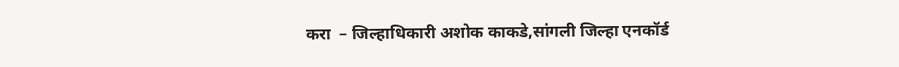करा  – जिल्हाधिकारी अशोक काकडे,सांगली जिल्हा एनकॉर्ड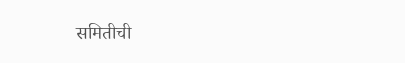समितीची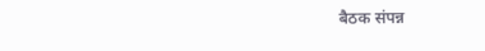बैठक संपन्न